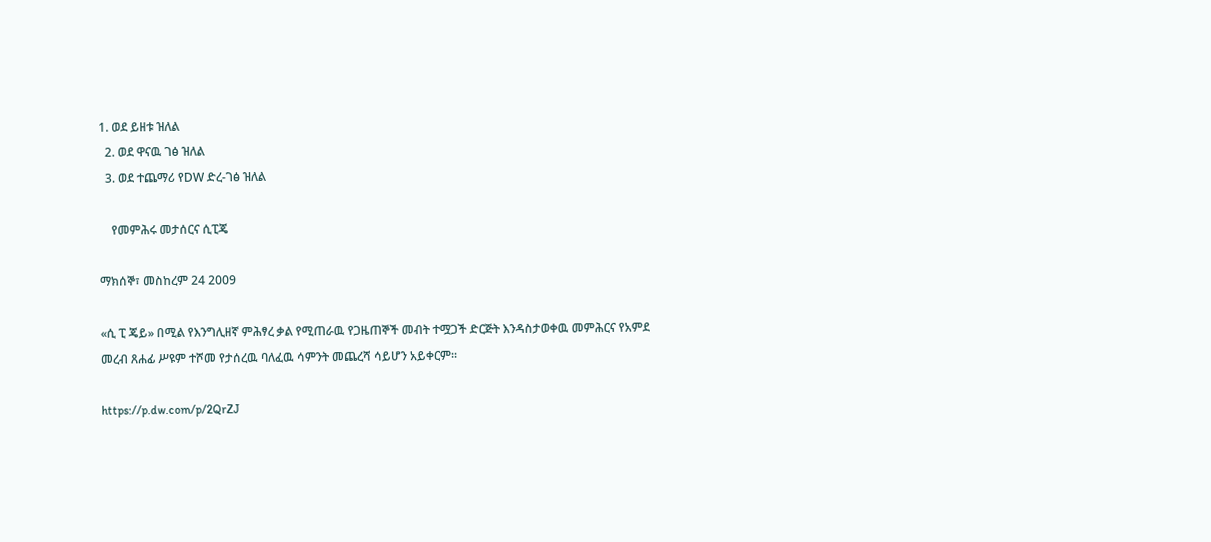1. ወደ ይዘቱ ዝለል
  2. ወደ ዋናዉ ገፅ ዝለል
  3. ወደ ተጨማሪ የDW ድረ-ገፅ ዝለል

    የመምሕሩ መታሰርና ሲፒጄ

ማክሰኞ፣ መስከረም 24 2009

«ሲ ፒ ጄይ» በሚል የእንግሊዘኛ ምሕፃረ ቃል የሚጠራዉ የጋዜጠኞች መብት ተሟጋች ድርጅት እንዳስታወቀዉ መምሕርና የአምደ መረብ ጸሐፊ ሥዩም ተሾመ የታሰረዉ ባለፈዉ ሳምንት መጨረሻ ሳይሆን አይቀርም።

https://p.dw.com/p/2QrZJ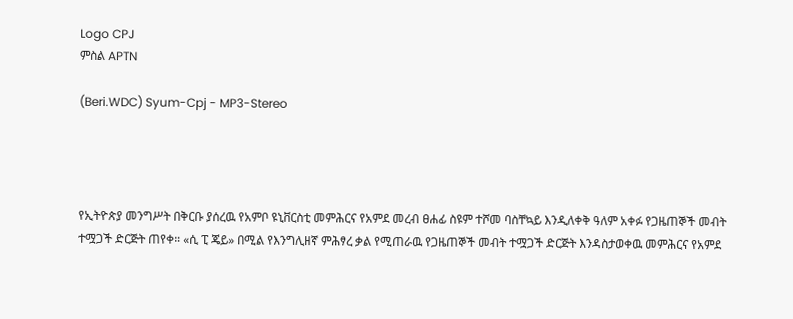Logo CPJ
ምስል APTN

(Beri.WDC) Syum-Cpj - MP3-Stereo




የኢትዮጵያ መንግሥት በቅርቡ ያሰረዉ የአምቦ ዩኒቨርስቲ መምሕርና የአምደ መረብ ፀሐፊ ስዩም ተሾመ ባስቸኳይ እንዲለቀቅ ዓለም አቀፉ የጋዜጠኞች መብት ተሟጋች ድርጅት ጠየቀ። «ሲ ፒ ጄይ» በሚል የእንግሊዘኛ ምሕፃረ ቃል የሚጠራዉ የጋዜጠኞች መብት ተሟጋች ድርጅት እንዳስታወቀዉ መምሕርና የአምደ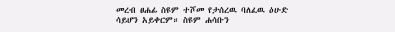መረብ ፀሐፊ ስዩም ተሾመ የታሰረዉ ባለፈዉ ዕሁድ ሳይሆን አይቀርም። ስዩም ሐሳቡን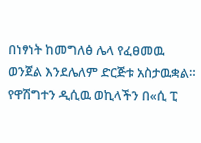በነፃነት ከመግለፅ ሌላ የፈፀመዉ ወንጀል እንደሌለም ድርጅቱ አስታዉቋል። የዋሽግተን ዲሲዉ ወኪላችን በ«ሲ ፒ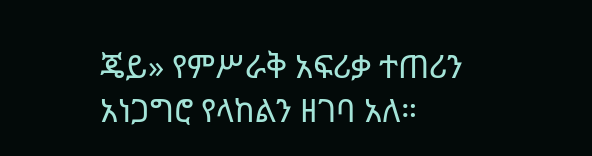ጄይ» የምሥራቅ አፍሪቃ ተጠሪን አነጋግሮ የላከልን ዘገባ አለ።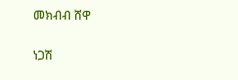መክብብ ሸዋ

ነጋሽ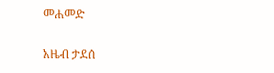መሐመድ

አዜብ ታደሰ